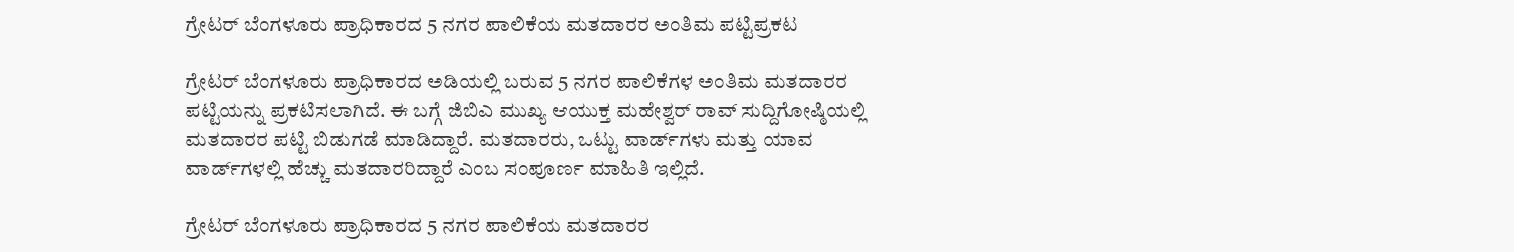ಗ್ರೇಟರ್ ಬೆಂಗಳೂರು ಪ್ರಾಧಿಕಾರದ 5 ನಗರ ಪಾಲಿಕೆಯ ಮತದಾರರ ಅಂತಿಮ ಪಟ್ಟಿಪ್ರಕಟ

ಗ್ರೇಟರ್ ಬೆಂಗಳೂರು ಪ್ರಾಧಿಕಾರದ ಅಡಿಯಲ್ಲಿ ಬರುವ 5 ನಗರ ಪಾಲಿಕೆಗಳ ಅಂತಿಮ ಮತದಾರರ ಪಟ್ಟಿಯನ್ನು ಪ್ರಕಟಿಸಲಾಗಿದೆ. ಈ ಬಗ್ಗೆ ಜಿಬಿಎ ಮುಖ್ಯ ಆಯುಕ್ತ ಮಹೇಶ್ವರ್‌ ರಾವ್‌ ಸುದ್ದಿಗೋಷ್ಠಿಯಲ್ಲಿ ಮತದಾರರ ಪಟ್ಟಿ ಬಿಡುಗಡೆ ಮಾಡಿದ್ದಾರೆ. ಮತದಾರರು, ಒಟ್ಟು ವಾರ್ಡ್‌ಗಳು ಮತ್ತು ಯಾವ ವಾರ್ಡ್‌ಗಳಲ್ಲಿ ಹೆಚ್ಚು ಮತದಾರರಿದ್ದಾರೆ ಎಂಬ ಸಂಪೂರ್ಣ ಮಾಹಿತಿ ಇಲ್ಲಿದೆ.

ಗ್ರೇಟರ್ ಬೆಂಗಳೂರು ಪ್ರಾಧಿಕಾರದ 5 ನಗರ ಪಾಲಿಕೆಯ ಮತದಾರರ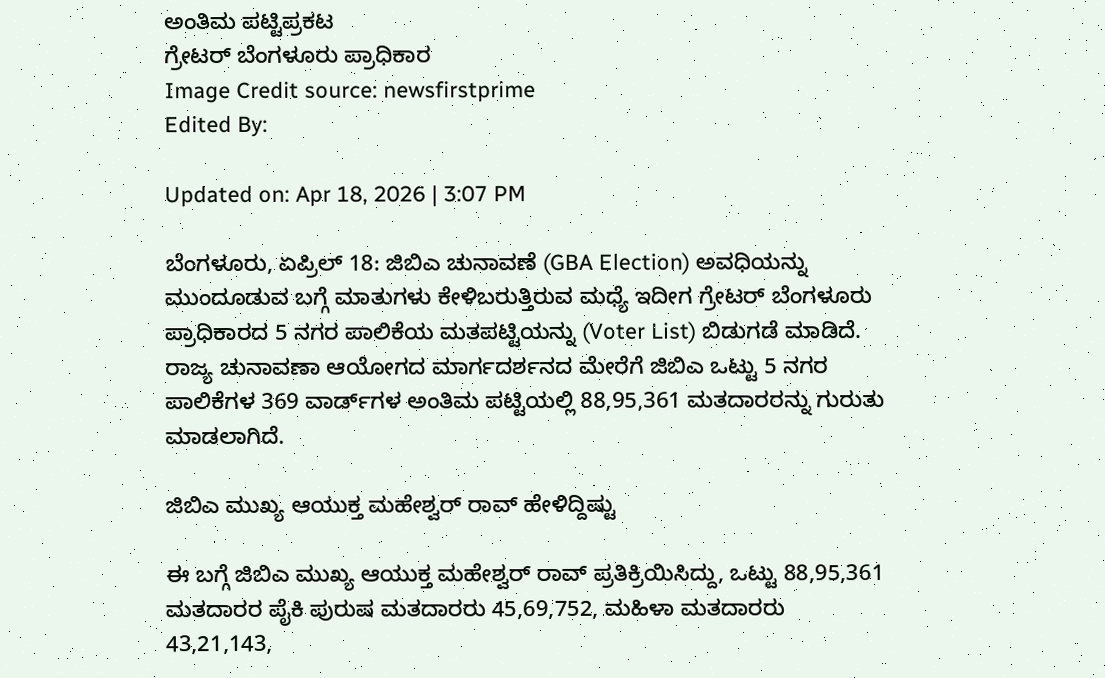ಅಂತಿಮ ಪಟ್ಟಿಪ್ರಕಟ
ಗ್ರೇಟರ್ ಬೆಂಗಳೂರು ಪ್ರಾಧಿಕಾರ
Image Credit source: newsfirstprime
Edited By:

Updated on: Apr 18, 2026 | 3:07 PM

ಬೆಂಗಳೂರು, ಏಪ್ರಿಲ್ 18: ಜಿಬಿಎ ಚುನಾವಣೆ (GBA Election) ಅವಧಿಯನ್ನು ಮುಂದೂಡುವ ಬಗ್ಗೆ ಮಾತುಗಳು ಕೇಳಿಬರುತ್ತಿರುವ ಮಧ್ಯೆ ಇದೀಗ ಗ್ರೇಟರ್ ಬೆಂಗಳೂರು ಪ್ರಾಧಿಕಾರದ 5 ನಗರ ಪಾಲಿಕೆಯ ಮತಪಟ್ಟಿಯನ್ನು (Voter List) ಬಿಡುಗಡೆ ಮಾಡಿದೆ. ರಾಜ್ಯ ಚುನಾವಣಾ ಆಯೋಗದ ಮಾರ್ಗದರ್ಶನದ ಮೇರೆಗೆ ಜಿಬಿಎ ಒಟ್ಟು 5 ನಗರ ಪಾಲಿಕೆಗಳ 369 ವಾರ್ಡ್‌ಗಳ ಅಂತಿಮ ಪಟ್ಟಿಯಲ್ಲಿ 88,95,361 ಮತದಾರರನ್ನು ಗುರುತು ಮಾಡಲಾಗಿದೆ.

ಜಿಬಿಎ ಮುಖ್ಯ ಆಯುಕ್ತ ಮಹೇಶ್ವರ್‌ ರಾವ್‌ ಹೇಳಿದ್ದಿಷ್ಟು

ಈ ಬಗ್ಗೆ ಜಿಬಿಎ ಮುಖ್ಯ ಆಯುಕ್ತ ಮಹೇಶ್ವರ್‌ ರಾವ್‌ ಪ್ರತಿಕ್ರಿಯಿಸಿದ್ದು, ಒಟ್ಟು 88,95,361 ಮತದಾರರ ಪೈಕಿ ಪುರುಷ ಮತದಾರರು 45,69,752, ಮಹಿಳಾ ಮತದಾರರು 43,21,143,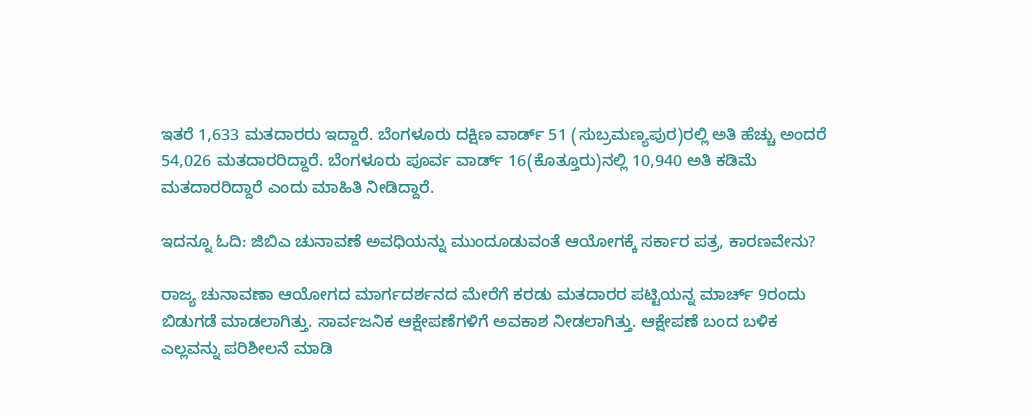ಇತರೆ 1,633 ಮತದಾರರು ಇದ್ದಾರೆ. ಬೆಂಗಳೂರು ದಕ್ಷಿಣ ವಾರ್ಡ್ 51 (ಸುಬ್ರಮಣ್ಯಪುರ)ರಲ್ಲಿ ಅತಿ ಹೆಚ್ಚು ಅಂದರೆ 54,026 ಮತದಾರರಿದ್ದಾರೆ. ಬೆಂಗಳೂರು ಪೂರ್ವ ವಾರ್ಡ್ 16(ಕೊತ್ತೂರು)ನಲ್ಲಿ 10,940 ಅತಿ ಕಡಿಮೆ ಮತದಾರರಿದ್ದಾರೆ ಎಂದು ಮಾಹಿತಿ ನೀಡಿದ್ದಾರೆ.

ಇದನ್ನೂ ಓದಿ: ಜಿಬಿಎ ಚುನಾವಣೆ ಅವಧಿಯನ್ನು ಮುಂದೂಡುವಂತೆ ಆಯೋಗಕ್ಕೆ ಸರ್ಕಾರ ಪತ್ರ, ಕಾರಣವೇನು?

ರಾಜ್ಯ ಚುನಾವಣಾ ಆಯೋಗದ ಮಾರ್ಗದರ್ಶನದ ಮೇರೆಗೆ ಕರಡು ಮತದಾರರ ಪಟ್ಟಿಯನ್ನ ಮಾರ್ಚ್ 9ರಂದು ಬಿಡುಗಡೆ ಮಾಡಲಾಗಿತ್ತು. ಸಾರ್ವಜನಿಕ ಆಕ್ಷೇಪಣೆಗಳಿಗೆ ಅವಕಾಶ ನೀಡಲಾಗಿತ್ತು. ಆಕ್ಷೇಪಣೆ ಬಂದ ಬಳಿಕ ಎಲ್ಲವನ್ನು ಪರಿಶೀಲನೆ ಮಾಡಿ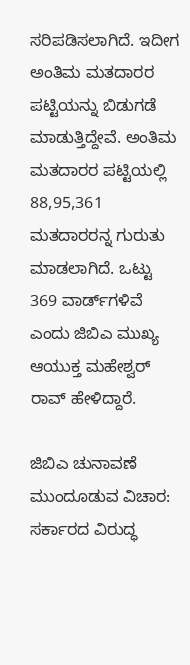ಸರಿಪಡಿಸಲಾಗಿದೆ. ಇದೀಗ ಅಂತಿಮ‌ ಮತದಾರರ ಪಟ್ಟಿಯನ್ನು ಬಿಡುಗಡೆ ಮಾಡುತ್ತಿದ್ದೇವೆ. ಅಂತಿಮ ಮತದಾರರ ಪಟ್ಟಿಯಲ್ಲಿ 88,95,361 ಮತದಾರರನ್ನ ಗುರುತು ಮಾಡಲಾಗಿದೆ. ಒಟ್ಟು 369 ವಾರ್ಡ್‌ಗಳಿವೆ ಎಂದು ಜಿಬಿಎ ಮುಖ್ಯ ಆಯುಕ್ತ ಮಹೇಶ್ವರ್‌ ರಾವ್‌ ಹೇಳಿದ್ದಾರೆ.

ಜಿಬಿಎ ಚುನಾವಣೆ ಮುಂದೂಡುವ ವಿಚಾರ: ಸರ್ಕಾರದ ವಿರುದ್ಧ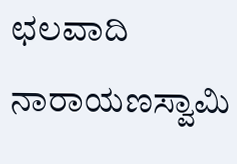ಛಲವಾದಿ ನಾರಾಯಣಸ್ವಾಮಿ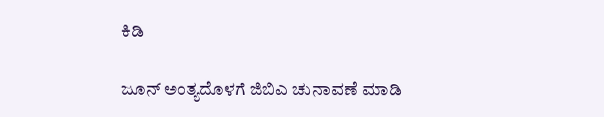ಕಿಡಿ

ಜೂನ್ ಅಂತ್ಯದೊಳಗೆ ಜಿಬಿಎ ಚುನಾವಣೆ ಮಾಡಿ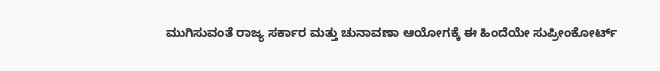ಮುಗಿಸುವಂತೆ ರಾಜ್ಯ ಸರ್ಕಾರ ಮತ್ತು ಚುನಾವಣಾ ಆಯೋಗಕ್ಕೆ ಈ ಹಿಂದೆಯೇ ಸುಪ್ರೀಂಕೋರ್ಟ್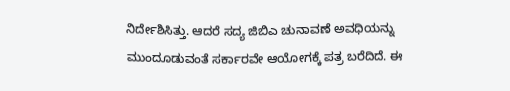ನಿರ್ದೇಶಿಸಿತ್ತು. ಆದರೆ ಸದ್ಯ ಜಿಬಿಎ ಚುನಾವಣೆ ಅವಧಿಯನ್ನು ಮುಂದೂಡುವಂತೆ ಸರ್ಕಾರವೇ ಆಯೋಗಕ್ಕೆ ಪತ್ರ ಬರೆದಿದೆ. ಈ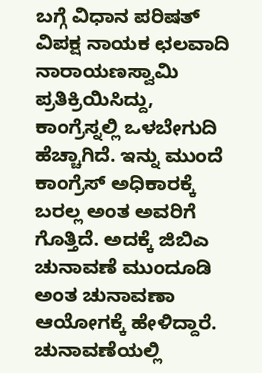ಬಗ್ಗೆ ವಿಧಾನ ಪರಿಷತ್ ವಿಪಕ್ಷ ನಾಯಕ ಛಲವಾದಿ ನಾರಾಯಣಸ್ವಾಮಿ ಪ್ರತಿಕ್ರಿಯಿಸಿದ್ದು, ಕಾಂಗ್ರೆಸ್ನಲ್ಲಿ ಒಳಬೇಗುದಿ ಹೆಚ್ಚಾಗಿದೆ. ಇನ್ನು ಮುಂದೆ ಕಾಂಗ್ರೆಸ್ ಅಧಿಕಾರಕ್ಕೆ ಬರಲ್ಲ ಅಂತ ಅವರಿಗೆ ಗೊತ್ತಿದೆ. ಅದಕ್ಕೆ ಜಿಬಿಎ ಚುನಾವಣೆ ಮುಂದೂಡಿ ಅಂತ ಚುನಾವಣಾ ಆಯೋಗಕ್ಕೆ ಹೇಳಿದ್ದಾರೆ. ಚುನಾವಣೆಯಲ್ಲಿ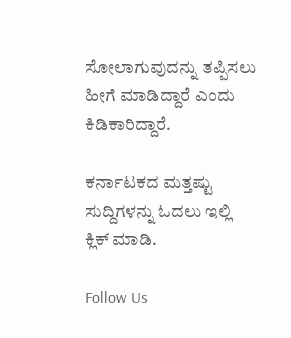ಸೋಲಾಗುವುದನ್ನು ತಪ್ಪಿಸಲು ಹೀಗೆ ಮಾಡಿದ್ದಾರೆ ಎಂದು ಕಿಡಿಕಾರಿದ್ದಾರೆ.

ಕರ್ನಾಟಕದ ಮತ್ತಷ್ಟು ಸುದ್ದಿಗಳನ್ನು ಓದಲು ಇಲ್ಲಿ ಕ್ಲಿಕ್ ಮಾಡಿ.

Follow Us